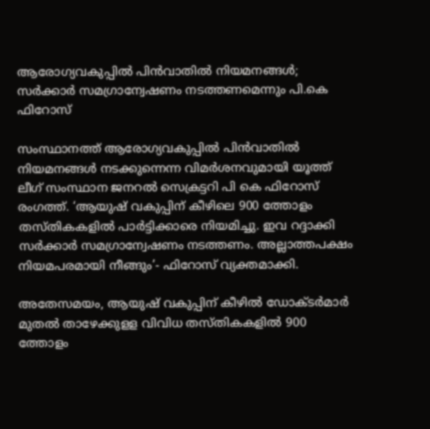ആരോഗ്യവകുപ്പില്‍ പിന്‍വാതില്‍ നിയമനങ്ങള്‍; സര്‍ക്കാര്‍ സമഗ്രാന്വേഷണം നടത്തണമെന്നും പി.കെ ഫിറോസ്‌

സംസ്ഥാനത്ത് ആരോഗ്യവകുപ്പില്‍ പിന്‍വാതില്‍ നിയമനങ്ങള്‍ നടക്കുന്നെന്ന വിമര്‍ശനവുമായി യൂത്ത് ലീഗ് സംസ്ഥാന ജനറല്‍ സെക്രട്ടറി പി കെ ഫിറോസ് രംഗത്ത്. ‘ആയുഷ് വകുപ്പിന് കീഴിലെ 900 ത്തോളം തസ്തികകളില്‍ പാര്‍ട്ടിക്കാരെ നിയമിച്ചു. ഇവ റദ്ദാക്കി സര്‍ക്കാര്‍ സമഗ്രാന്വേഷണം നടത്തണം. അല്ലാത്തപക്ഷം നിയമപരമായി നീങ്ങും’- ഫിറോസ് വ്യക്തമാക്കി.

അതേസമയം, ആയുഷ് വകുപ്പിന് കീഴില്‍ ഡോക്ടര്‍മാര്‍ മുതല്‍ താഴേക്കുളള വിവിധ തസ്തികകളില്‍ 900 ത്തോളം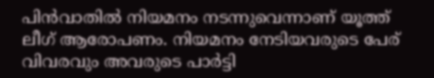പിന്‍വാതില്‍ നിയമനം നടന്നുവെന്നാണ് യൂത്ത് ലീഗ് ആരോപണം. നിയമനം നേടിയവരുടെ പേര് വിവരവും അവരുടെ പാര്‍ട്ടി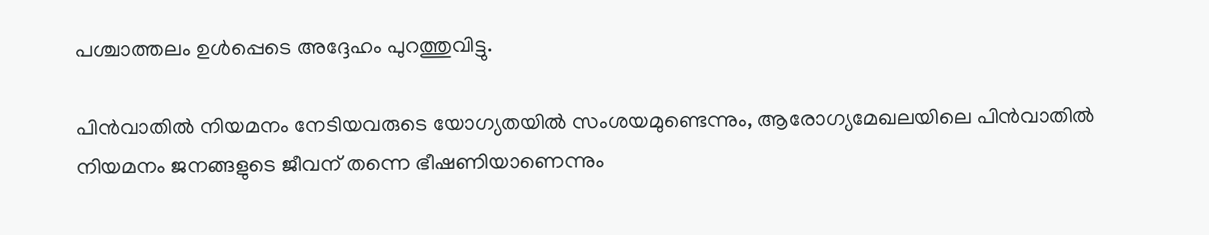പശ്ചാത്തലം ഉള്‍പ്പെടെ അദ്ദേഹം പുറത്തുവിട്ടു.

പിന്‍വാതില്‍ നിയമനം നേടിയവരുടെ യോഗ്യതയില്‍ സംശയമുണ്ടെന്നും, ആരോഗ്യമേഖലയിലെ പിന്‍വാതില്‍ നിയമനം ജനങ്ങളുടെ ജീവന് തന്നെ ഭീഷണിയാണെന്നും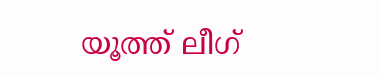യൂത്ത് ലീഗ്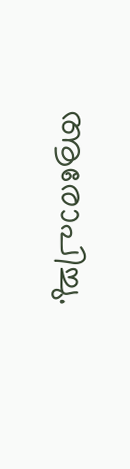ആരോപിച്ചു.